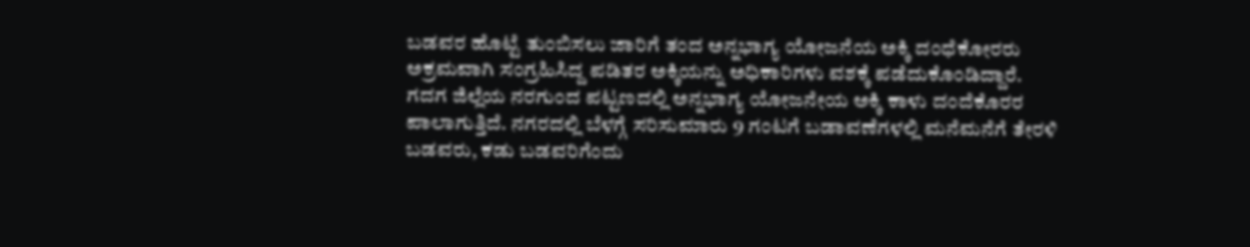ಬಡವರ ಹೊಟ್ಟೆ ತುಂಬಿಸಲು ಜಾರಿಗೆ ತಂದ ಅನ್ನಭಾಗ್ಯ ಯೋಜನೆಯ ಅಕ್ಕಿ ದಂಧೆಕೋರರು ಅಕ್ರಮವಾಗಿ ಸಂಗ್ರಹಿಸಿದ್ದ ಪಡಿತರ ಅಕ್ಕಿಯನ್ನು ಅಧಿಕಾರಿಗಳು ವಶಕ್ಕೆ ಪಡೆದುಕೊಂಡಿದ್ದಾರೆ.
ಗದಗ ಜಿಲ್ಲೆಯ ನರಗುಂದ ಪಟ್ಟಣದಲ್ಲಿ ಅನ್ನಭಾಗ್ಯ ಯೋಜನೇಯ ಅಕ್ಕಿ ಕಾಳು ದಂದೆಕೊರರ ಪಾಲಾಗುತ್ತಿದೆ. ನಗರದಲ್ಲಿ ಬೆಳಗ್ಗೆ ಸರಿಸುಮಾರು 9 ಗಂಟಗೆ ಬಡಾವಣೆಗಳಲ್ಲಿ ಮನೆಮನೆಗೆ ತೇರಳಿ ಬಡವರು, ಕಡು ಬಡವರಿಗೆಂದು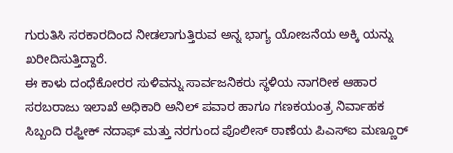ಗುರುತಿಸಿ ಸರಕಾರದಿಂದ ನೀಡಲಾಗುತ್ತಿರುವ ಅನ್ನ ಭಾಗ್ಯ ಯೋಜನೆಯ ಅಕ್ಕಿ ಯನ್ನು ಖರೀದಿಸುತ್ತಿದ್ದಾರೆ.
ಈ ಕಾಳು ದಂಧೆಕೋರರ ಸುಳಿವನ್ನು ಸಾರ್ವಜನಿಕರು ಸ್ಥಳಿಯ ನಾಗರೀಕ ಆಹಾರ ಸರಬರಾಜು ಇಲಾಖೆ ಅಧಿಕಾರಿ ಅನಿಲ್ ಪವಾರ ಹಾಗೂ ಗಣಕಯಂತ್ರ ನಿರ್ವಾಹಕ ಸಿಬ್ಬಂದಿ ರಫ್ಹೀಕ್ ನದಾಫ್ ಮತ್ತು ನರಗುಂದ ಪೊಲೀಸ್ ಠಾಣೆಯ ಪಿಎಸ್ಐ ಮಣ್ಣೂರ್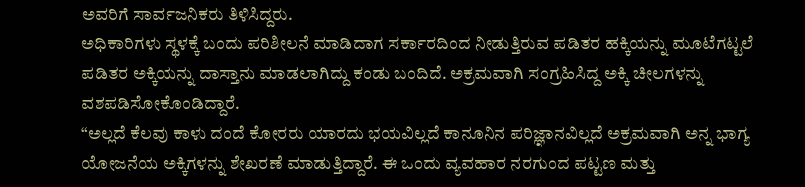ಅವರಿಗೆ ಸಾರ್ವಜನಿಕರು ತಿಳಿಸಿದ್ದರು.
ಅಧಿಕಾರಿಗಳು ಸ್ಥಳಕ್ಕೆ ಬಂದು ಪರಿಶೀಲನೆ ಮಾಡಿದಾಗ ಸರ್ಕಾರದಿಂದ ನೀಡುತ್ತಿರುವ ಪಡಿತರ ಹಕ್ಕಿಯನ್ನು ಮೂಟೆಗಟ್ಟಲೆ ಪಡಿತರ ಅಕ್ಕಿಯನ್ನು ದಾಸ್ತಾನು ಮಾಡಲಾಗಿದ್ದು ಕಂಡು ಬಂದಿದೆ. ಅಕ್ರಮವಾಗಿ ಸಂಗ್ರಹಿಸಿದ್ದ ಅಕ್ಕಿ ಚೀಲಗಳನ್ನು ವಶಪಡಿಸೋಕೊಂಡಿದ್ದಾರೆ.
“ಅಲ್ಲದೆ ಕೆಲವು ಕಾಳು ದಂದೆ ಕೋರರು ಯಾರದು ಭಯವಿಲ್ಲದೆ ಕಾನೂನಿನ ಪರಿಜ್ಞಾನವಿಲ್ಲದೆ ಅಕ್ರಮವಾಗಿ ಅನ್ನ ಭಾಗ್ಯ ಯೋಜನೆಯ ಅಕ್ಕಿಗಳನ್ನು ಶೇಖರಣೆ ಮಾಡುತ್ತಿದ್ದಾರೆ. ಈ ಒಂದು ವ್ಯವಹಾರ ನರಗುಂದ ಪಟ್ಟಣ ಮತ್ತು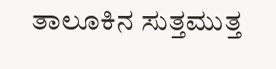ತಾಲೂಕಿನ ಸುತ್ತಮುತ್ತ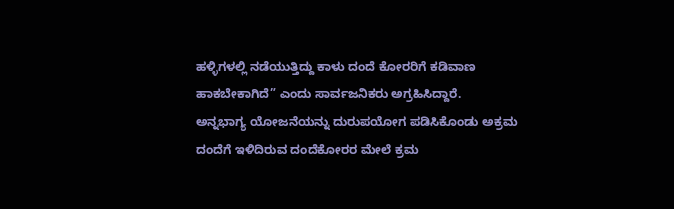ಹಳ್ಳಿಗಳಲ್ಲಿ ನಡೆಯುತ್ತಿದ್ದು ಕಾಳು ದಂದೆ ಕೋರರಿಗೆ ಕಡಿವಾಣ ಹಾಕಬೇಕಾಗಿದೆ” ಎಂದು ಸಾರ್ವಜನಿಕರು ಅಗ್ರಹಿಸಿದ್ದಾರೆ.
ಅನ್ನಭಾಗ್ಯ ಯೋಜನೆಯನ್ನು ದುರುಪಯೋಗ ಪಡಿಸಿಕೊಂಡು ಅಕ್ರಮ ದಂದೆಗೆ ಇಳಿದಿರುವ ದಂದೆಕೋರರ ಮೇಲೆ ಕ್ರಮ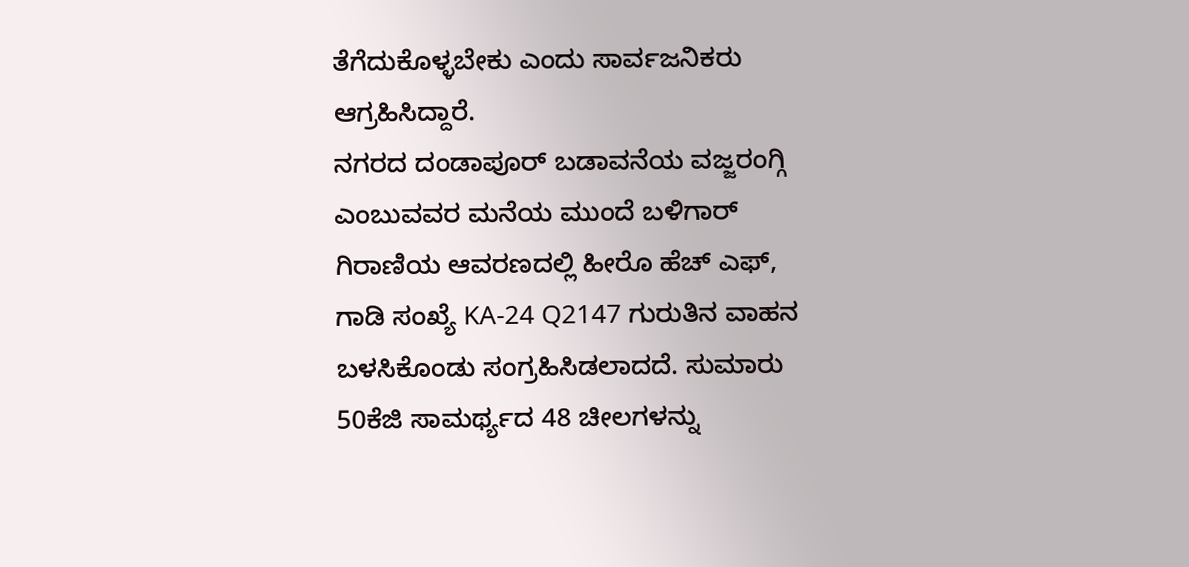ತೆಗೆದುಕೊಳ್ಳಬೇಕು ಎಂದು ಸಾರ್ವಜನಿಕರು ಆಗ್ರಹಿಸಿದ್ದಾರೆ.
ನಗರದ ದಂಡಾಪೂರ್ ಬಡಾವನೆಯ ವಜ್ಜರಂಗ್ಗಿ ಎಂಬುವವರ ಮನೆಯ ಮುಂದೆ ಬಳಿಗಾರ್ ಗಿರಾಣಿಯ ಆವರಣದಲ್ಲಿ ಹೀರೊ ಹೆಚ್ ಎಫ್, ಗಾಡಿ ಸಂಖ್ಯೆ KA-24 Q2147 ಗುರುತಿನ ವಾಹನ ಬಳಸಿಕೊಂಡು ಸಂಗ್ರಹಿಸಿಡಲಾದದೆ. ಸುಮಾರು 50ಕೆಜಿ ಸಾಮರ್ಥ್ಯದ 48 ಚೀಲಗಳನ್ನು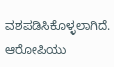ವಶಪಡಿಸಿಕೊಳ್ಳಲಾಗಿದೆ. ಆರೋಪಿಯು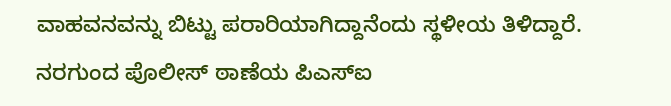ವಾಹವನವನ್ನು ಬಿಟ್ಟು ಪರಾರಿಯಾಗಿದ್ದಾನೆಂದು ಸ್ಥಳೀಯ ತಿಳಿದ್ದಾರೆ.
ನರಗುಂದ ಪೊಲೀಸ್ ಠಾಣೆಯ ಪಿಎಸ್ಐ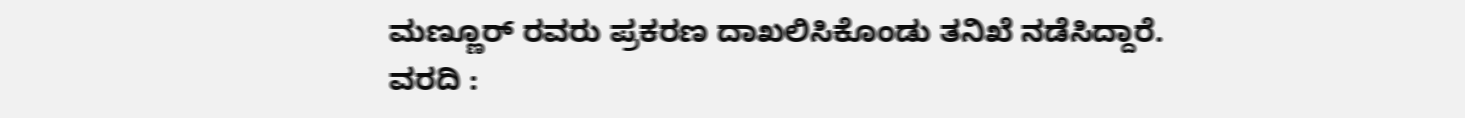ಮಣ್ಣೂರ್ ರವರು ಪ್ರಕರಣ ದಾಖಲಿಸಿಕೊಂಡು ತನಿಖೆ ನಡೆಸಿದ್ದಾರೆ.
ವರದಿ :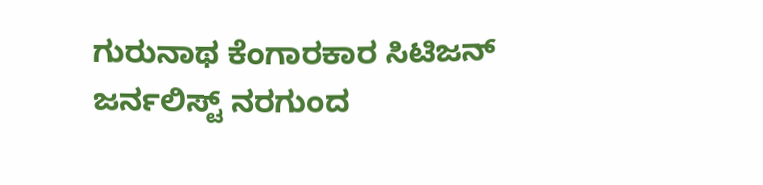ಗುರುನಾಥ ಕೆಂಗಾರಕಾರ ಸಿಟಿಜನ್ ಜರ್ನಲಿಸ್ಟ್ ನರಗುಂದ